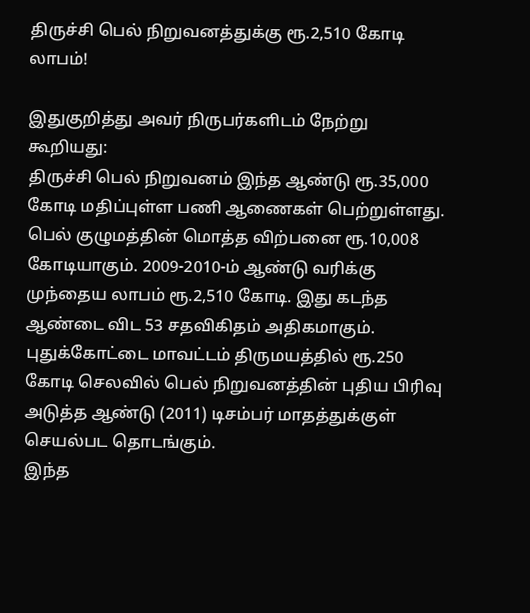திருச்சி பெல் நிறுவனத்துக்கு ரூ.2,510 கோடி லாபம்!

இதுகுறித்து அவர் நிருபர்களிடம் நேற்று கூறியது:
திருச்சி பெல் நிறுவனம் இந்த ஆண்டு ரூ.35,000 கோடி மதிப்புள்ள பணி ஆணைகள் பெற்றுள்ளது. பெல் குழுமத்தின் மொத்த விற்பனை ரூ.10,008 கோடியாகும். 2009-2010-ம் ஆண்டு வரிக்கு முந்தைய லாபம் ரூ.2,510 கோடி. இது கடந்த ஆண்டை விட 53 சதவிகிதம் அதிகமாகும்.
புதுக்கோட்டை மாவட்டம் திருமயத்தில் ரூ.250 கோடி செலவில் பெல் நிறுவனத்தின் புதிய பிரிவு அடுத்த ஆண்டு (2011) டிசம்பர் மாதத்துக்குள் செயல்பட தொடங்கும்.
இந்த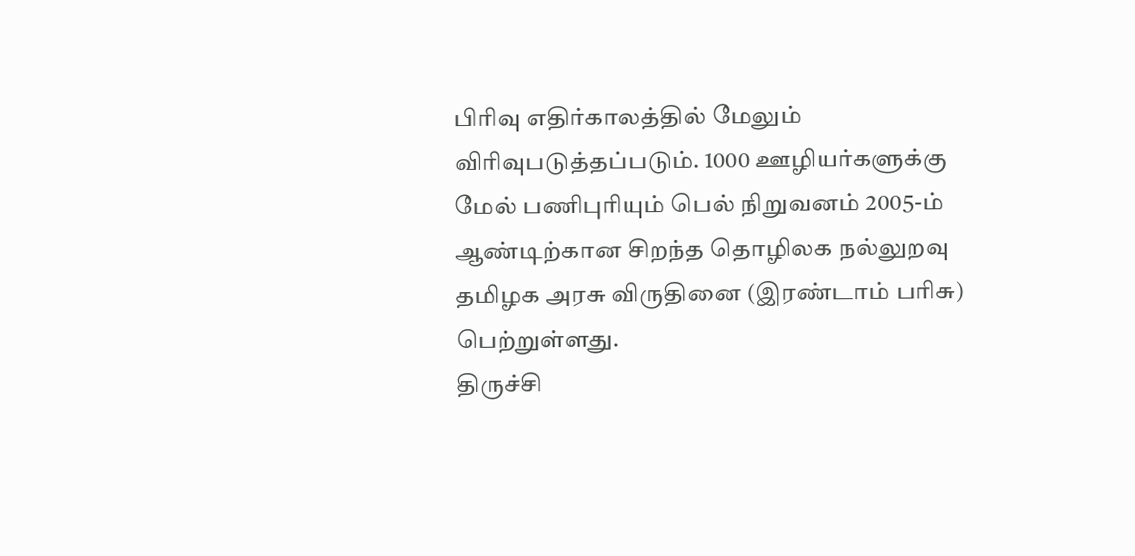பிரிவு எதிர்காலத்தில் மேலும் விரிவுபடுத்தப்படும். 1000 ஊழியர்களுக்கு மேல் பணிபுரியும் பெல் நிறுவனம் 2005-ம் ஆண்டிற்கான சிறந்த தொழிலக நல்லுறவு தமிழக அரசு விருதினை (இரண்டாம் பரிசு) பெற்றுள்ளது.
திருச்சி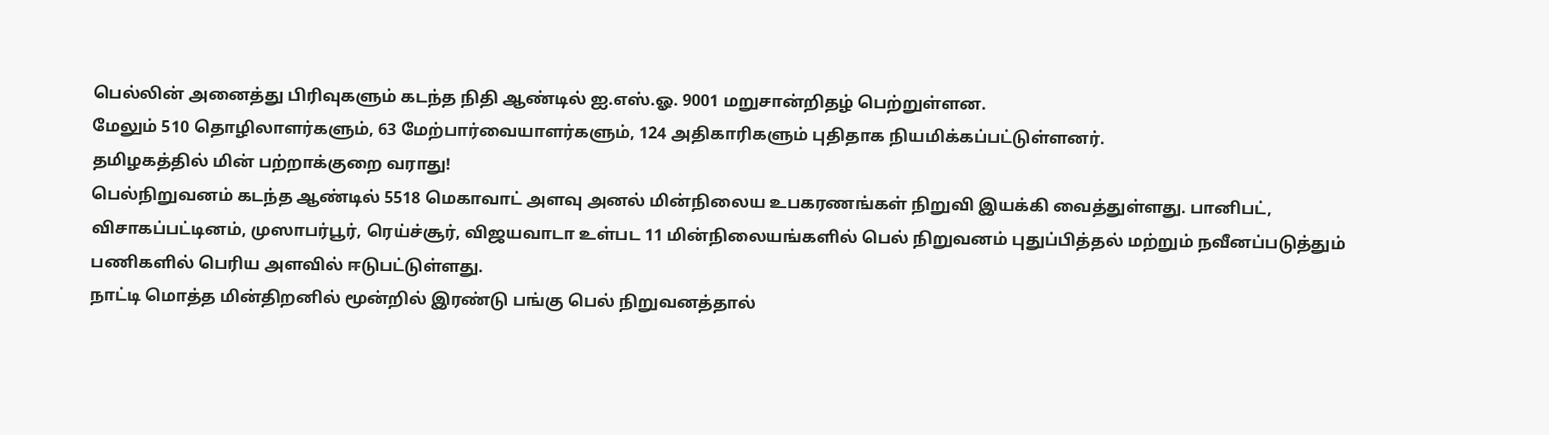பெல்லின் அனைத்து பிரிவுகளும் கடந்த நிதி ஆண்டில் ஐ.எஸ்.ஓ. 9001 மறுசான்றிதழ் பெற்றுள்ளன.
மேலும் 510 தொழிலாளர்களும், 63 மேற்பார்வையாளர்களும், 124 அதிகாரிகளும் புதிதாக நியமிக்கப்பட்டுள்ளனர்.
தமிழகத்தில் மின் பற்றாக்குறை வராது!
பெல்நிறுவனம் கடந்த ஆண்டில் 5518 மெகாவாட் அளவு அனல் மின்நிலைய உபகரணங்கள் நிறுவி இயக்கி வைத்துள்ளது. பானிபட், விசாகப்பட்டினம், முஸாபர்பூர், ரெய்ச்சூர், விஜயவாடா உள்பட 11 மின்நிலையங்களில் பெல் நிறுவனம் புதுப்பித்தல் மற்றும் நவீனப்படுத்தும் பணிகளில் பெரிய அளவில் ஈடுபட்டுள்ளது.
நாட்டி மொத்த மின்திறனில் மூன்றில் இரண்டு பங்கு பெல் நிறுவனத்தால்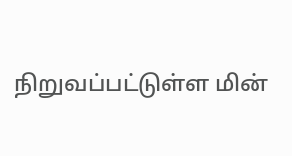நிறுவப்பட்டுள்ள மின்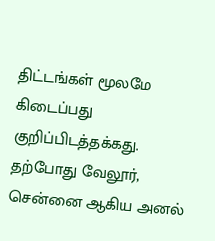திட்டங்கள் மூலமே கிடைப்பது குறிப்பிடத்தக்கது.
தற்போது வேலூர், சென்னை ஆகிய அனல்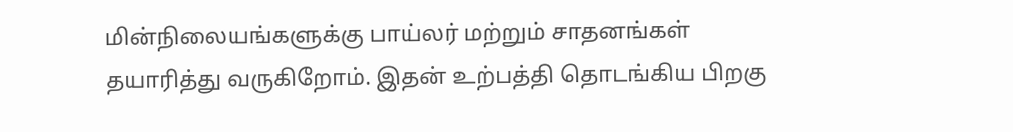மின்நிலையங்களுக்கு பாய்லர் மற்றும் சாதனங்கள் தயாரித்து வருகிறோம். இதன் உற்பத்தி தொடங்கிய பிறகு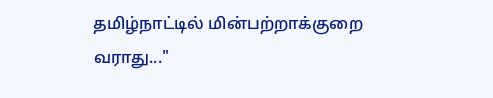தமிழ்நாட்டில் மின்பற்றாக்குறை வராது..."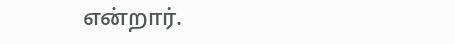என்றார்.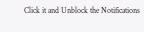Click it and Unblock the Notifications